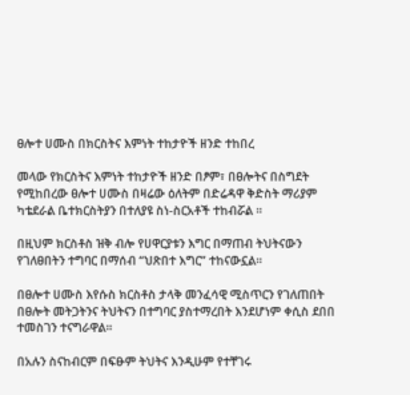ፀሎተ ሀሙስ በክርስትና እምነት ተከታዮች ዘንድ ተከበረ

መላው የክርስትና እምነት ተከታዮች ዘንድ በፆም፣ በፀሎትና በስግደት የሚከበረው ፀሎተ ሀሙስ በዛሬው ዕለትም በድሬዳዋ ቅድስት ማሪያም ካቴደራል ቤተክርስትያን በተለያዩ ስነ-ስርአቶች ተከብሯል ።

በዚህም ክርስቶስ ዝቅ ብሎ የሀዋርያቱን እግር በማጠብ ትህትናውን የገለፀበትን ተግባር በማሰብ “ህጽበተ እግር” ተከናውኗል።

በፀሎተ ሀሙስ እየሱስ ክርስቶስ ታላቅ መንፈሳዊ ሚስጥርን የገለጠበት በፀሎት መትጋትንና ትህትናን በተግባር ያስተማረበት እንደሆነም ቀሲስ ደበበ ተመስገን ተናግራዋል።

በአሉን ስናከብርም በፍፁም ትህትና እንዲሁም የተቸገሩ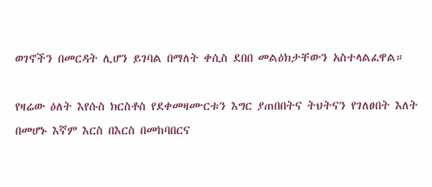ወገኖችን በመርዳት ሊሆን ይገባል በማለት ቀሲስ ደበበ መልዕክታቸውን አስተላልፈዋል።

የዛሬው ዕለት እየሱስ ክርስቶስ የደቀመዛሙርቱን እግር ያጠበበትና ትህትናን የገለፀበት እለት በመሆኑ እኛም እርስ በእርስ በመከባበርና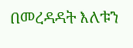በመረዳዳት እለቱን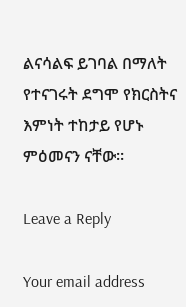ልናሳልፍ ይገባል በማለት የተናገሩት ደግሞ የክርስትና እምነት ተከታይ የሆኑ ምዕመናን ናቸው።

Leave a Reply

Your email address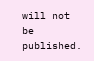will not be published.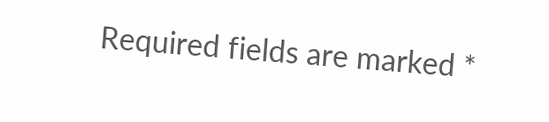Required fields are marked *